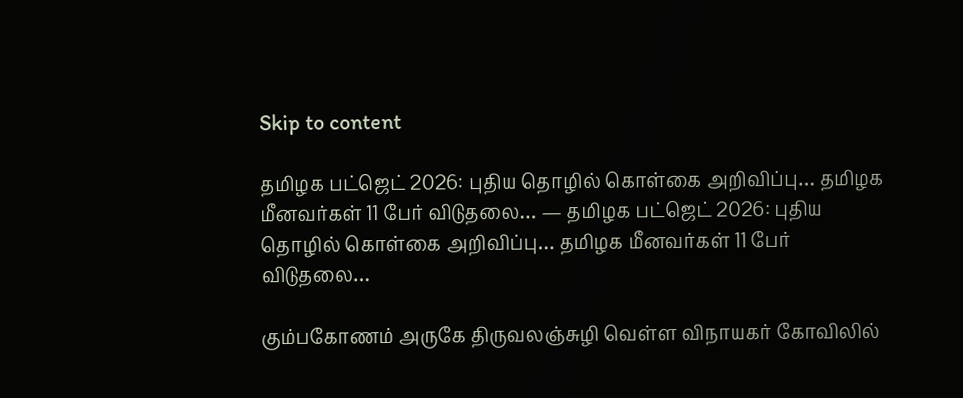Skip to content

தமிழக பட்ஜெட் 2026: புதிய தொழில் கொள்கை அறிவிப்பு… தமிழக மீனவர்கள் 11 பேர் விடுதலை… — தமிழக பட்ஜெட் 2026: புதிய தொழில் கொள்கை அறிவிப்பு… தமிழக மீனவர்கள் 11 பேர் விடுதலை…

கும்பகோணம் அருகே திருவலஞ்சுழி வெள்ள விநாயகர் கோவிலில்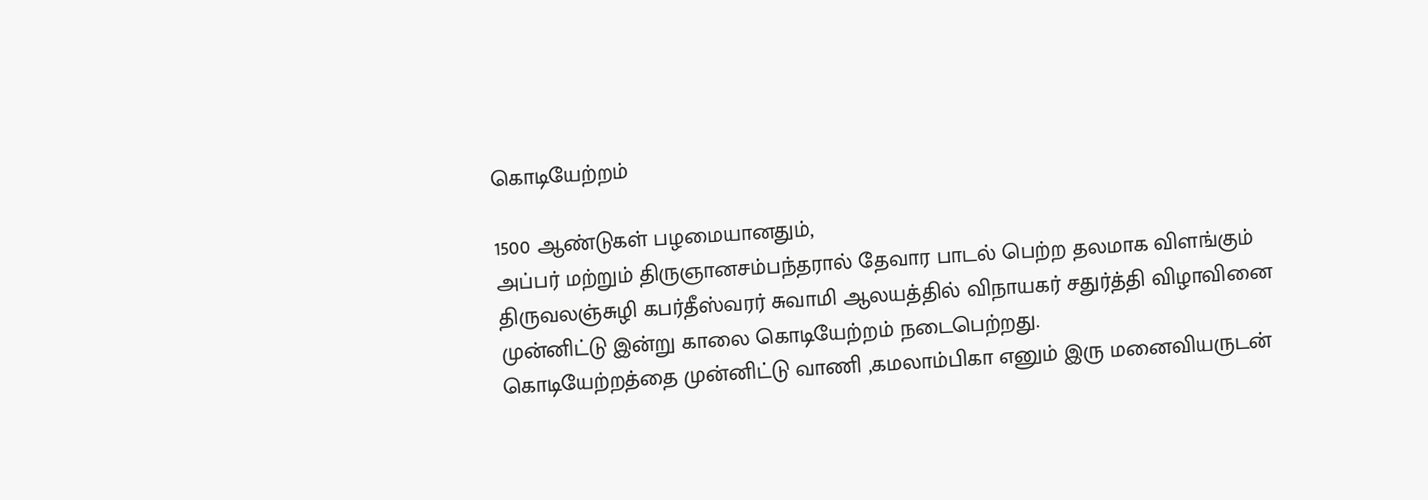கொடியேற்றம்

1500 ஆண்டுகள் பழமையானதும்,
அப்பர் மற்றும் திருஞானசம்பந்தரால் தேவார பாடல் பெற்ற தலமாக விளங்கும் திருவலஞ்சுழி கபர்தீஸ்வரர் சுவாமி ஆலயத்தில் விநாயகர் சதுர்த்தி விழாவினை முன்னிட்டு இன்று காலை கொடியேற்றம் நடைபெற்றது.
கொடியேற்றத்தை முன்னிட்டு வாணி ,கமலாம்பிகா எனும் இரு மனைவியருடன்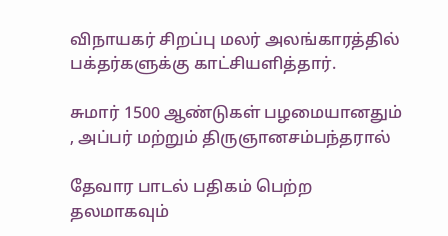விநாயகர் சிறப்பு மலர் அலங்காரத்தில் பக்தர்களுக்கு காட்சியளித்தார்.

சுமார் 1500 ஆண்டுகள் பழமையானதும் , அப்பர் மற்றும் திருஞானசம்பந்தரால்

தேவார பாடல் பதிகம் பெற்ற தலமாகவும்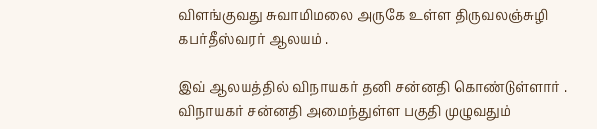விளங்குவது சுவாமிமலை அருகே உள்ள திருவலஞ்சுழி கபர்தீஸ்வரர் ஆலயம் .

இவ் ஆலயத்தில் விநாயகர் தனி சன்னதி கொண்டுள்ளார் .
விநாயகர் சன்னதி அமைந்துள்ள பகுதி முழுவதும்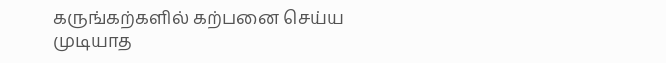கருங்கற்களில் கற்பனை செய்ய முடியாத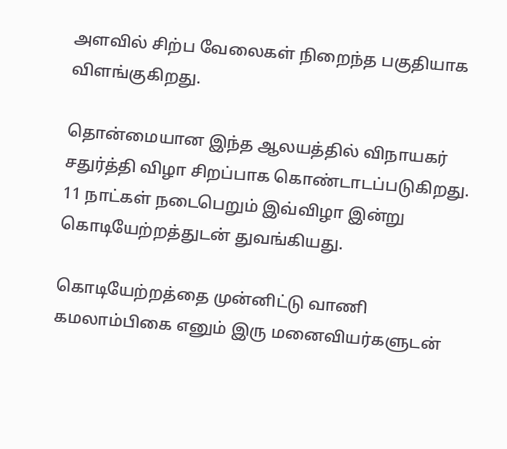அளவில் சிற்ப வேலைகள் நிறைந்த பகுதியாக விளங்குகிறது.

தொன்மையான இந்த ஆலயத்தில் விநாயகர் சதுர்த்தி விழா சிறப்பாக கொண்டாடப்படுகிறது.
11 நாட்கள் நடைபெறும் இவ்விழா இன்று கொடியேற்றத்துடன் துவங்கியது.

கொடியேற்றத்தை முன்னிட்டு வாணி கமலாம்பிகை எனும் இரு மனைவியர்களுடன்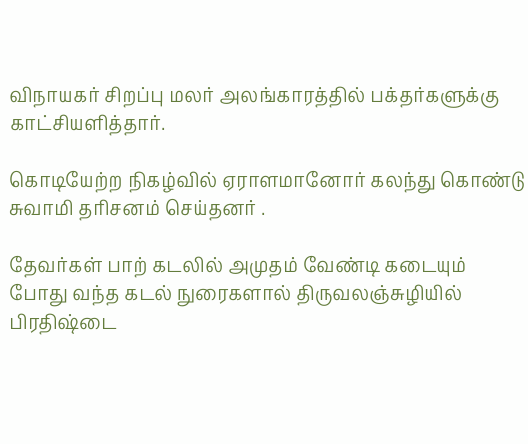விநாயகர் சிறப்பு மலர் அலங்காரத்தில் பக்தர்களுக்கு காட்சியளித்தார்.

கொடியேற்ற நிகழ்வில் ஏராளமானோர் கலந்து கொண்டு சுவாமி தரிசனம் செய்தனர் .

தேவர்கள் பாற் கடலில் அமுதம் வேண்டி கடையும் போது வந்த கடல் நுரைகளால் திருவலஞ்சுழியில் பிரதிஷ்டை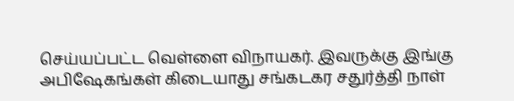செய்யப்பட்ட வெள்ளை விநாயகர். இவருக்கு இங்கு அபிஷேகங்கள் கிடையாது சங்கடகர சதுர்த்தி நாள்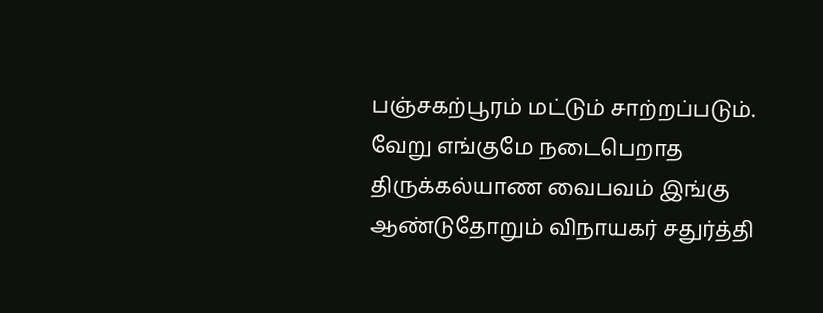பஞ்சகற்பூரம் மட்டும் சாற்றப்படும். வேறு எங்குமே நடைபெறாத திருக்கல்யாண வைபவம் இங்கு ஆண்டுதோறும் விநாயகர் சதுர்த்தி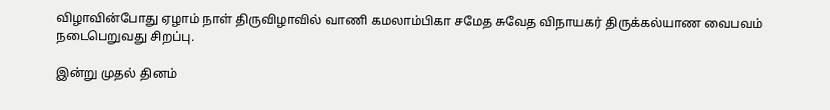விழாவின்போது ஏழாம் நாள் திருவிழாவில் வாணி கமலாம்பிகா சமேத சுவேத விநாயகர் திருக்கல்யாண வைபவம் நடைபெறுவது சிறப்பு.

இன்று முதல் தினம்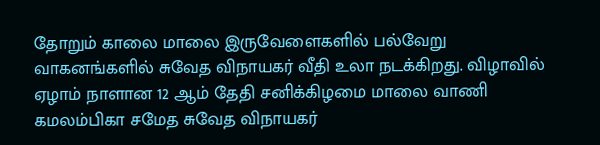தோறும் காலை மாலை இருவேளைகளில் பல்வேறு வாகனங்களில் சுவேத விநாயகர் வீதி உலா நடக்கிறது. விழாவில் ஏழாம் நாளான 12 ஆம் தேதி சனிக்கிழமை மாலை வாணி கமலம்பிகா சமேத சுவேத விநாயகர்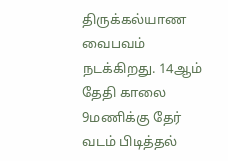திருக்கல்யாண வைபவம் நடக்கிறது. 14ஆம் தேதி காலை 9மணிக்கு தேர் வடம் பிடித்தல்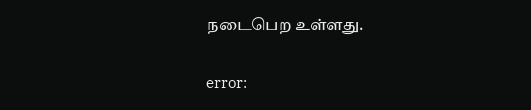நடைபெற உள்ளது.

error: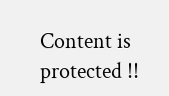Content is protected !!